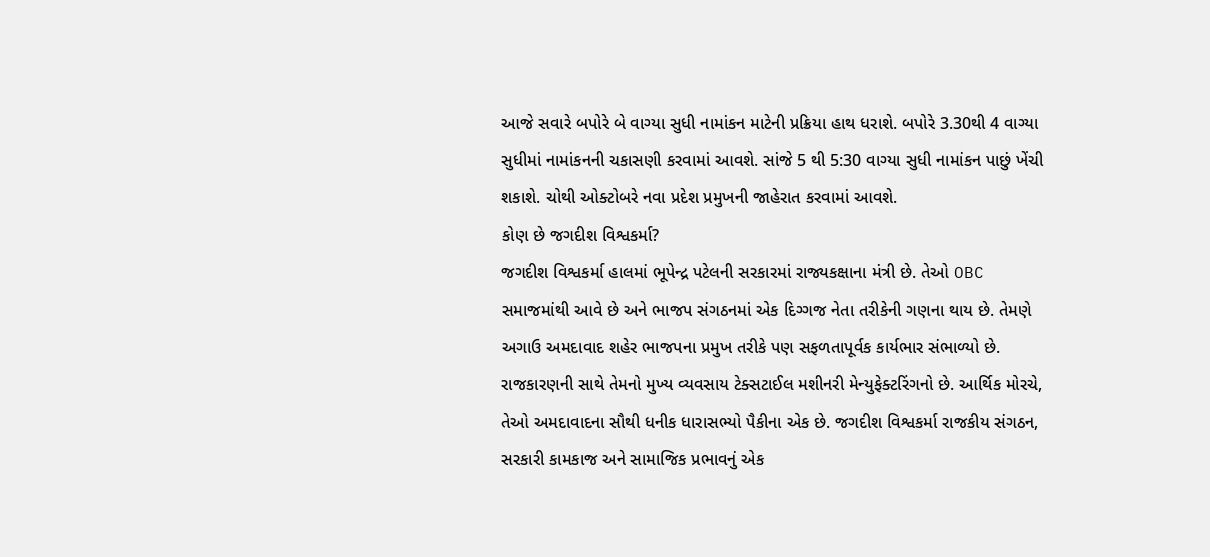આજે સવારે બપોરે બે વાગ્યા સુધી નામાંકન માટેની પ્રક્રિયા હાથ ધરાશે. બપોરે 3.30થી 4 વાગ્યા સુધીમાં નામાંકનની ચકાસણી કરવામાં આવશે. સાંજે 5 થી 5:30 વાગ્યા સુધી નામાંકન પાછું ખેંચી શકાશે. ચોથી ઓક્ટોબરે નવા પ્રદેશ પ્રમુખની જાહેરાત કરવામાં આવશે.
કોણ છે જગદીશ વિશ્વકર્મા?
જગદીશ વિશ્વકર્મા હાલમાં ભૂપેન્દ્ર પટેલની સરકારમાં રાજ્યકક્ષાના મંત્રી છે. તેઓ OBC સમાજમાંથી આવે છે અને ભાજપ સંગઠનમાં એક દિગ્ગજ નેતા તરીકેની ગણના થાય છે. તેમણે અગાઉ અમદાવાદ શહેર ભાજપના પ્રમુખ તરીકે પણ સફળતાપૂર્વક કાર્યભાર સંભાળ્યો છે. રાજકારણની સાથે તેમનો મુખ્ય વ્યવસાય ટેક્સટાઈલ મશીનરી મેન્યુફેક્ટરિંગનો છે. આર્થિક મોરચે, તેઓ અમદાવાદના સૌથી ધનીક ધારાસભ્યો પૈકીના એક છે. જગદીશ વિશ્વકર્મા રાજકીય સંગઠન, સરકારી કામકાજ અને સામાજિક પ્રભાવનું એક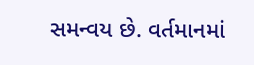સમન્વય છે. વર્તમાનમાં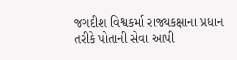જગદીશ વિશ્વકર્મા રાજ્યકક્ષાના પ્રધાન તરીકે પોતાની સેવા આપી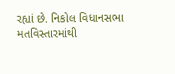રહ્યાં છે. નિકોલ વિધાનસભા મતવિસ્તારમાંથી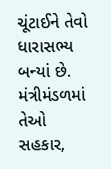ચૂંટાઈને તેવો ધારાસભ્ય બન્યાં છે. મંત્રીમંડળમાં તેઓ સહકાર,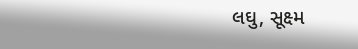લઘુ, સૂક્ષ્મ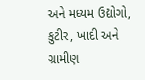અને મધ્યમ ઉદ્યોગો, કુટીર, ખાદી અને ગ્રામીણ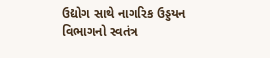ઉદ્યોગ સાથે નાગરિક ઉડ્ડયન વિભાગનો સ્વતંત્ર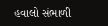હવાલો સંભાળી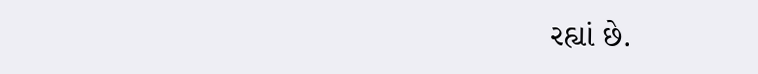રહ્યાં છે.